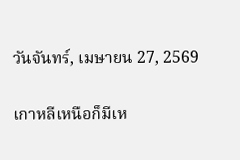วันจันทร์, เมษายน 27, 2569

เกาหลีเหนือก็มีเห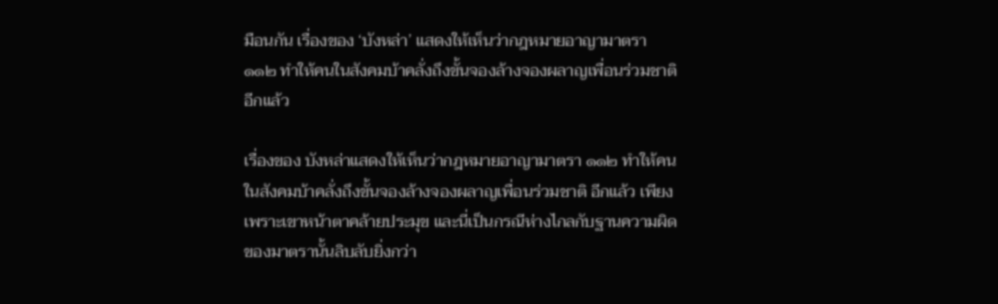มือนกัน เรื่องของ ‘บังหล่า’ แสดงให้เห็นว่ากฎหมายอาญามาตรา ๑๑๒ ทำให้คนในสังคมบ้าคลั่งถึงขั้นจองล้างจองผลาญเพื่อนร่วมชาติ อีกแล้ว

เรื่องของ บังหล่าแสดงให้เห็นว่ากฎหมายอาญามาตรา ๑๑๒ ทำให้คนในสังคมบ้าคลั่งถึงขั้นจองล้างจองผลาญเพื่อนร่วมชาติ อีกแล้ว เพียงเพราะเขาหน้าตาคล้ายประมุข และนี่เป็นกรณีห่างไกลกับฐานความผิดของมาตรานั้นลิบลับยิ่งกว่า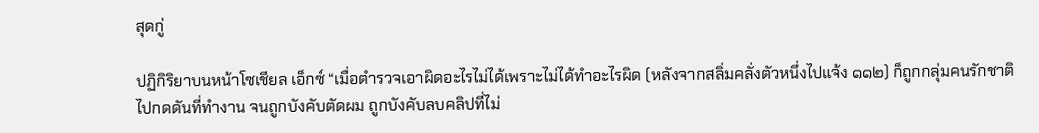สุดกู่

ปฏิกิริยาบนหน้าโซเชียล เอ็กซ์ “เมื่อตำรวจเอาผิดอะไรไม่ได้เพราะไม่ได้ทำอะไรผิด (หลังจากสลิ่มคลั่งตัวหนึ่งไปแจ้ง ๑๑๒) ก็ถูกกลุ่มคนรักชาติไปกดดันที่ทำงาน จนถูกบังคับตัดผม ถูกบังคับลบคลิปที่ไม่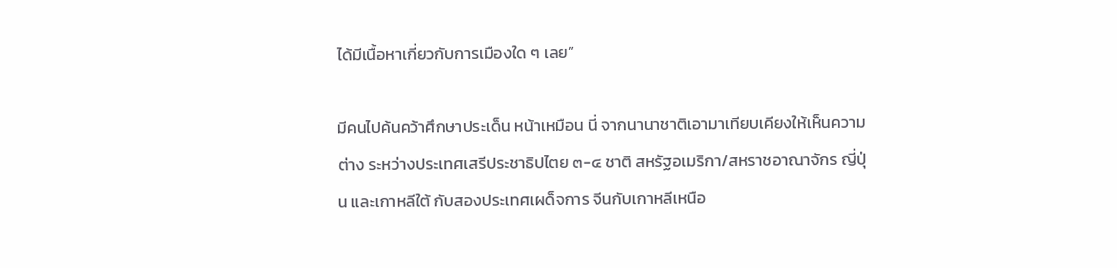ได้มีเนื้อหาเกี่ยวกับการเมืองใด ๆ เลย”

มีคนไปค้นคว้าศึกษาประเด็น หน้าเหมือน นี่ จากนานาชาติเอามาเทียบเคียงให้เห็นความต่าง ระหว่างประเทศเสรีประชาธิปไตย ๓-๔ ชาติ สหรัฐอเมริกา/สหราชอาณาจักร ญี่ปุ่น และเกาหลีใต้ กับสองประเทศเผด็จการ จีนกับเกาหลีเหนือ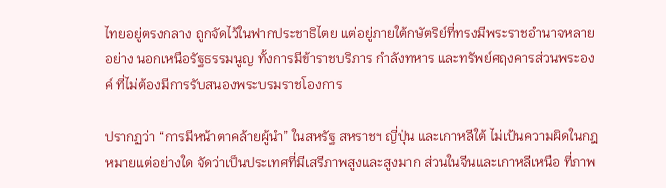ไทยอยู่ตรงกลาง ถูกจัดไว้ในฟากประชาธิไตย แต่อยู่ภายใต้กษัตริย์ที่ทรงมีพระราชอำนาจหลายอย่าง นอกเหนือรัฐธรรมนูญ ทั้งการมีข้าราชบริภาร กำลังทหาร และทรัพย์ศฤงคารส่วนพระองค์ ที่ไม่ต้องมีการรับสนองพระบรมราชโองการ

ปรากฏว่า “การมีหน้าตาคล้ายผู้นำ” ในสหรัฐ สหราชฯ ญี่ปุ่น และเกาหลีใต้ ไม่เป้นความผิดในกฎหมายแต่อย่างใด จัดว่าเป็นประเทศที่มีเสรีภาพสูงและสูงมาก ส่วนในจีนและเกาหลีเหนือ ที่ภาพ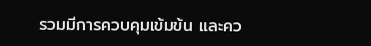รวมมีการควบคุมเข้มข้น และคว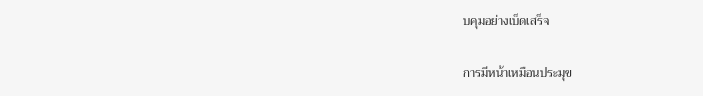บคุมอย่างเบ็ดเสร็จ

การมีหน้าเหมือนประมุข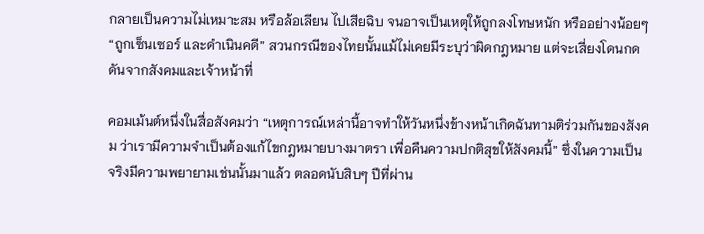กลายเป็นความไม่เหมาะสม หรือล้อเลียน ไปเสียฉิบ จนอาจเป็นเหตุให้ถูกลงโทษหนัก หรืออย่างน้อยๆ “ถูกเซ็นเซอร์ และดำเนินคดี” สวนกรณีของไทยนั้นแม้ไม่เคยมีระบุว่าผิดกฎหมาย แต่จะเสี่ยงโดนกดดันจากสังคมและเจ้าหน้าที่

คอมเม้นต์หนึ่งในสื่อสังคมว่า “เหตุการณ์เหล่านี้อาจทำให้วันหนึ่งข้างหน้าเกิดฉันทามติร่วมกันของสังคม ว่าเรามีความจำเป็นต้องแก้ไขกฎหมายบางมาตรา เพื่อคืนความปกติสุขให้สังคมนี้” ซึ่งในความเป็นจริงมีความพยายามเช่นนั้นมาแล้ว ตลอดนับสิบๆ ปีที่ผ่าน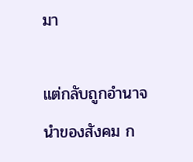มา

แต่กลับถูกอำนาจนำของสังคม ก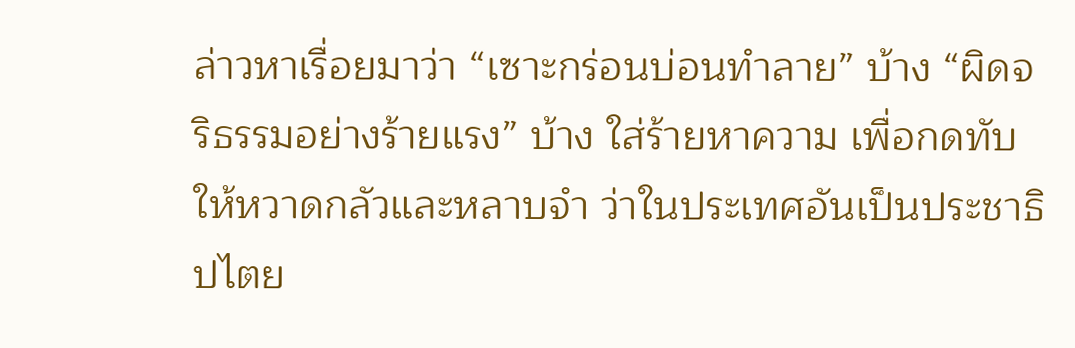ล่าวหาเรื่อยมาว่า “เซาะกร่อนบ่อนทำลาย” บ้าง “ผิดจริธรรมอย่างร้ายแรง” บ้าง ใส่ร้ายหาความ เพื่อกดทับให้หวาดกลัวและหลาบจำ ว่าในประเทศอันเป็นประชาธิปไตย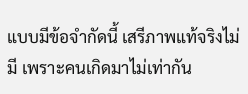แบบมีข้อจำกัดนี้ เสรีภาพแท้จริงไม่มี เพราะคนเกิดมาไม่เท่ากัน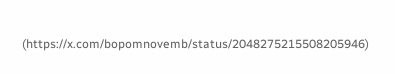(https://x.com/bopomnovemb/status/2048275215508205946)